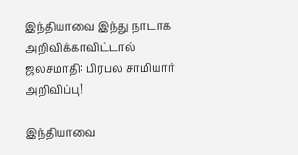இந்தியாவை இந்து நாடாக அறிவிக்காவிட்டால் ஜலசமாதி: பிரபல சாமியார் அறிவிப்பு!

இந்தியாவை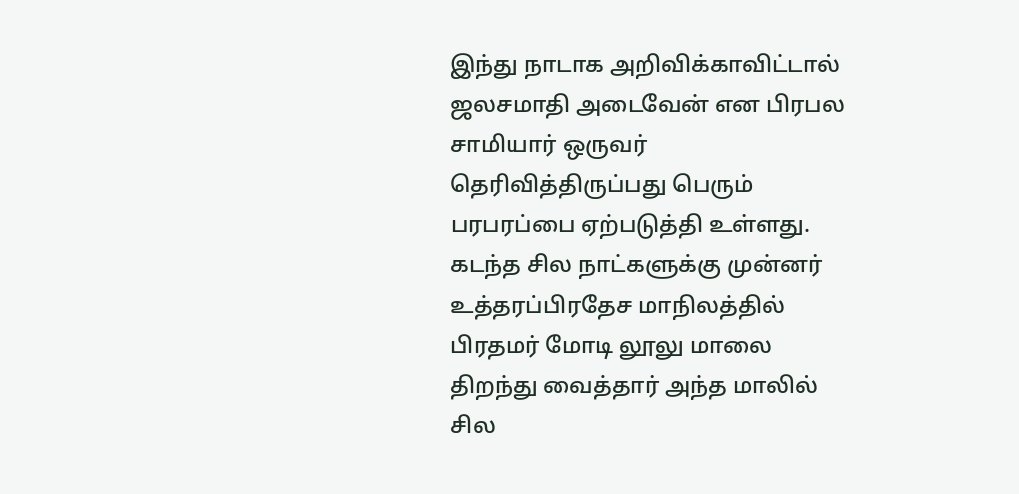இந்து நாடாக அறிவிக்காவிட்டால் ஜலசமாதி அடைவேன் என பிரபல சாமியார் ஒருவர் தெரிவித்திருப்பது பெரும் பரபரப்பை ஏற்படுத்தி உள்ளது.
கடந்த சில நாட்களுக்கு முன்னர் உத்தரப்பிரதேச மாநிலத்தில் பிரதமர் மோடி லூலு மாலை திறந்து வைத்தார் அந்த மாலில் சில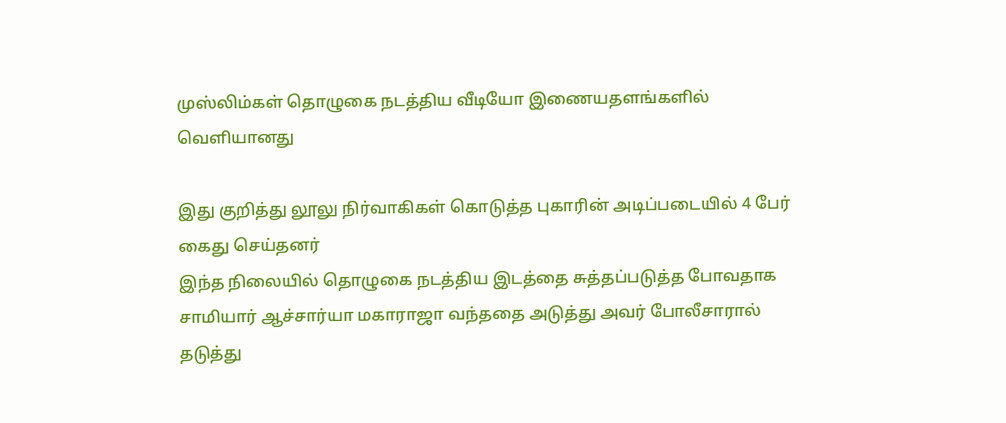முஸ்லிம்கள் தொழுகை நடத்திய வீடியோ இணையதளங்களில் வெளியானது

இது குறித்து லூலு நிர்வாகிகள் கொடுத்த புகாரின் அடிப்படையில் 4 பேர் கைது செய்தனர்
இந்த நிலையில் தொழுகை நடத்திய இடத்தை சுத்தப்படுத்த போவதாக சாமியார் ஆச்சார்யா மகாராஜா வந்ததை அடுத்து அவர் போலீசாரால் தடுத்து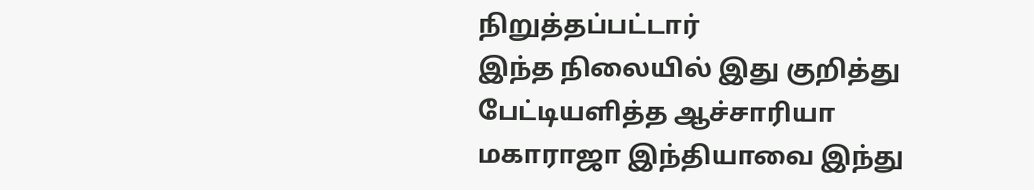நிறுத்தப்பட்டார்
இந்த நிலையில் இது குறித்து பேட்டியளித்த ஆச்சாரியா மகாராஜா இந்தியாவை இந்து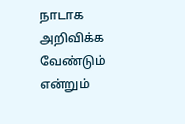நாடாக அறிவிக்க வேண்டும் என்றும்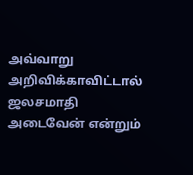அவ்வாறு அறிவிக்காவிட்டால் ஜலசமாதி அடைவேன் என்றும்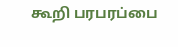கூறி பரபரப்பை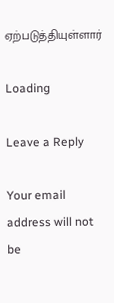ஏற்படுத்தியுள்ளார்

Loading

Leave a Reply

Your email address will not be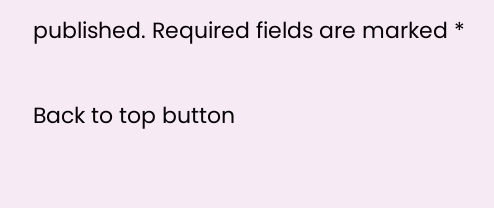published. Required fields are marked *

Back to top button